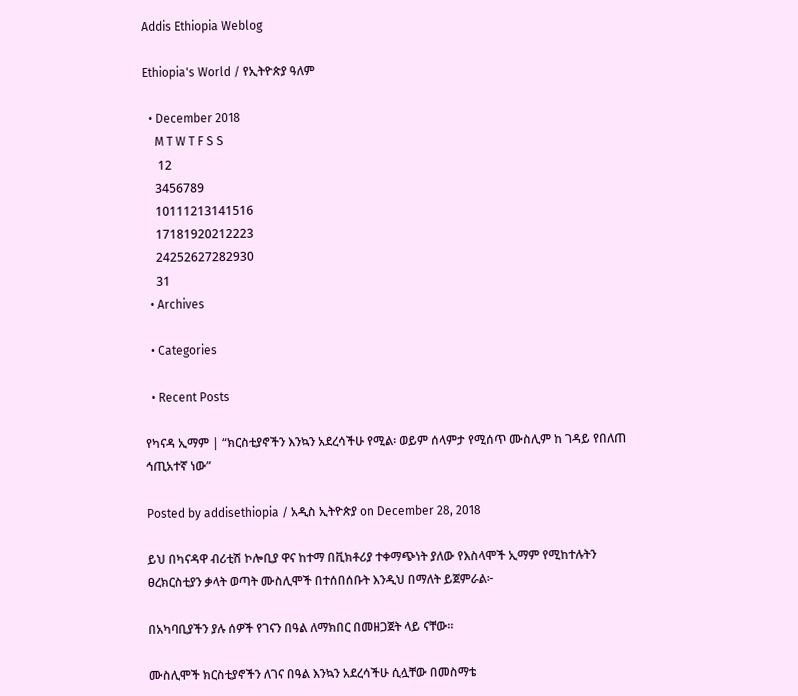Addis Ethiopia Weblog

Ethiopia's World / የኢትዮጵያ ዓለም

  • December 2018
    M T W T F S S
     12
    3456789
    10111213141516
    17181920212223
    24252627282930
    31
  • Archives

  • Categories

  • Recent Posts

የካናዳ ኢማም | “ክርስቲያኖችን እንኳን አደረሳችሁ የሚል፡ ወይም ሰላምታ የሚሰጥ ሙስሊም ከ ገዳይ የበለጠ ኅጢአተኛ ነው”

Posted by addisethiopia / አዲስ ኢትዮጵያ on December 28, 2018

ይህ በካናዳዋ ብሪቲሽ ኮሎቢያ ዋና ከተማ በቪክቶሪያ ተቀማጭነት ያለው የእስላሞች ኢማም የሚከተሉትን ፀረክርስቲያን ቃላት ወጣት ሙስሊሞች በተሰበሰቡት እንዲህ በማለት ይጀምራል፦

በአካባቢያችን ያሉ ሰዎች የገናን በዓል ለማክበር በመዘጋጀት ላይ ናቸው።

ሙስሊሞች ክርስቲያኖችን ለገና በዓል እንኳን አደረሳችሁ ሲሏቸው በመስማቴ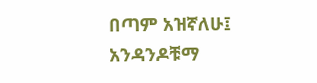በጣም አዝኛለሁ፤ አንዳንዶቹማ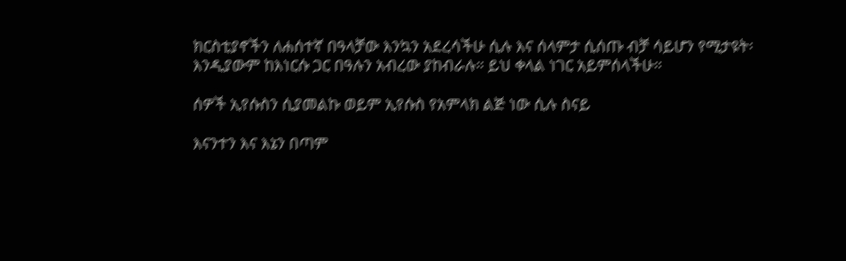ክርስቲያኖችን ለሐሰተኛ በዓላቻው እንኳን አደረሳችሁ ሲሉ እና ሰላምታ ሲሰጡ ብቻ ሳይሆን የሚታዩት፡ እንዲያውም ከእነርሱ ጋር በዓሉን አብረው ያከብራሉ። ይህ ቀላል ነገር አይምሰላችሁ።

ሰዎች ኢየሱስን ሲያመልኩ ወይም ኢየሱስ የአምላክ ልጅ ነው ሲሉ ስናይ

እናንተን እና እኔን በጣም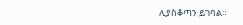ሊያስቆጣን ይገባል።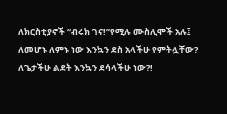ለክርስቲያኖች “ብሩክ ገና!”የሚሉ ሙስሊሞች አሉ፤ ለመሆኑ ለምኑ ነው እንኳን ደስ አላችሁ የምትሏቸው? ለጌታችሁ ልደት እንኳን ደሳላችሁ ነው?!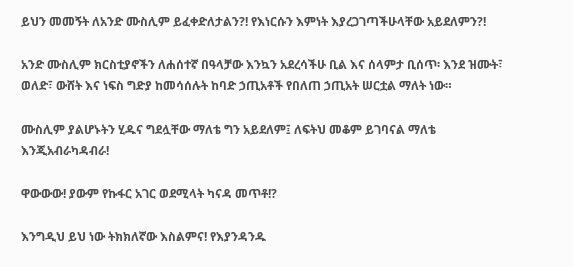ይህን መመኝት ለአንድ ሙስሊም ይፈቀድለታልን?! የእነርሱን እምነት እያረጋገጣችሁላቸው አይደለምን?!

አንድ ሙስሊም ክርስቲያኖችን ለሐሰተኛ በዓላቻው እንኳን አደረሳችሁ ቢል እና ሰላምታ ቢሰጥ፡ እንደ ዝሙት፣ ወለድ፣ ውሸት እና ነፍስ ግድያ ከመሳሰሉት ከባድ ኃጢአቶች የበለጠ ኃጢአት ሠርቷል ማለት ነው።

ሙስሊም ያልሆኑትን ሂዱና ግደሏቸው ማለቴ ግን አይደለም፤ ለፍትህ መቆም ይገባናል ማለቴ እንጂአብራካዳብራ!

ዋውውው! ያውም የኩፋር አገር ወደሚላት ካናዳ መጥቶ!?

እንግዲህ ይህ ነው ትክክለኛው እስልምና! የእያንዳንዱ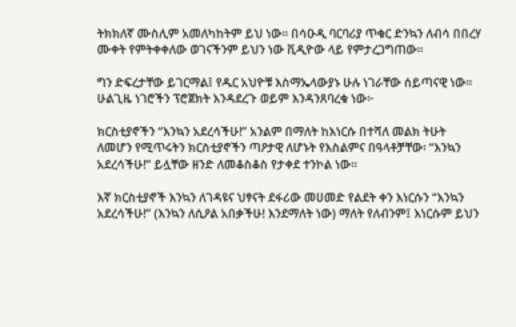ትክክለኛ ሙስሊም አመለካከትም ይህ ነው። በሳዑዲ ባርባሪያ ጥቁር ድንኳን ለብሳ በበረሃ ሙቀት የምትቀቀለው ወገናችንም ይህን ነው ቪዲዮው ላይ የምታረጋግጠው።

ግን ድፍረታቸው ይገርማል፤ የዱር አህዮቹ እስማኤላውያኑ ሁሉ ነገራቸው ሰይጣናዊ ነው። ሁልጊዜ ነገሮችን ፕሮጀክት እንዳደረጉ ወይም እንዳንጸባረቁ ነው፦

ክርስቲያኖችን “እንኳን አደረሳችሁ!” አንልም በማለት ከእነርሱ በተሻለ መልክ ትሁት ለመሆን የሚጥሩትን ክርስቲያኖችን ጣዖታዊ ለሆኑት የእስልምና በዓላቶቻቸው፡ “እንኳን አደረሳችሁ!” ይሏቸው ዘንድ ለመቆስቆስ የታቀደ ተንኮል ነው።

እኛ ክርስቲያኖች እንኳን ለገዳዩና ህፃናት ደፋሪው መሀመድ የልደት ቀን እነርሱን “እንኳን አደረሳችሁ!” (እንኳን ለሲዖል አበቃችሁ! እንደማለት ነው) ማለት የለብንም፤ እነርሱም ይህን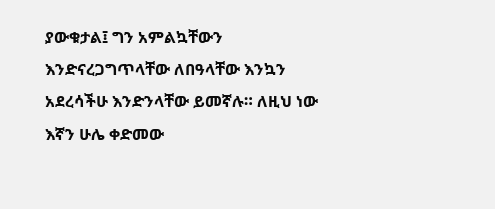ያውቁታል፤ ግን አምልኳቸውን እንድናረጋግጥላቸው ለበዓላቸው እንኳን አደረሳችሁ እንድንላቸው ይመኛሉ። ለዚህ ነው እኛን ሁሌ ቀድመው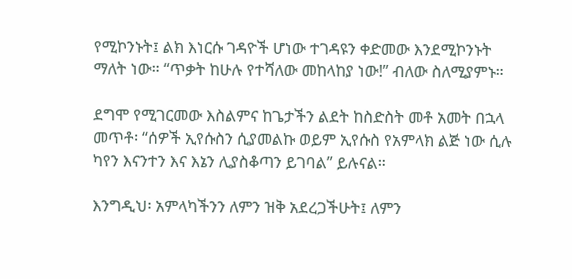የሚኮንኑት፤ ልክ እነርሱ ገዳዮች ሆነው ተገዳዩን ቀድመው እንደሚኮንኑት ማለት ነው። “ጥቃት ከሁሉ የተሻለው መከላከያ ነው!” ብለው ስለሚያምኑ።

ደግሞ የሚገርመው እስልምና ከጌታችን ልደት ከስድስት መቶ አመት በኋላ መጥቶ፡ “ሰዎች ኢየሱስን ሲያመልኩ ወይም ኢየሱስ የአምላክ ልጅ ነው ሲሉ ካየን እናንተን እና እኔን ሊያስቆጣን ይገባል” ይሉናል።

እንግዲህ፡ አምላካችንን ለምን ዝቅ አደረጋችሁት፤ ለምን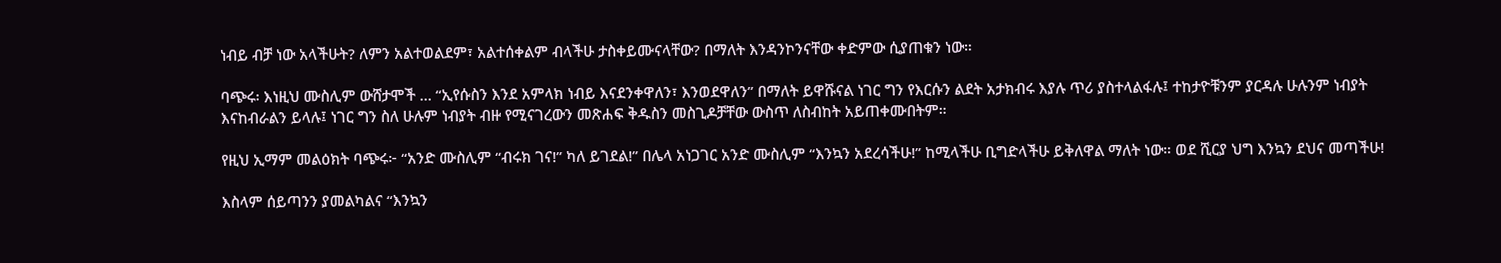ነብይ ብቻ ነው አላችሁት? ለምን አልተወልደም፣ አልተሰቀልም ብላችሁ ታስቀይሙናላቸው? በማለት እንዳንኮንናቸው ቀድምው ሲያጠቁን ነው።

ባጭሩ፡ እነዚህ ሙስሊም ውሸታሞች … “ኢየሱስን እንደ አምላክ ነብይ እናደንቀዋለን፣ እንወደዋለን” በማለት ይዋሹናል ነገር ግን የእርሱን ልደት አታክብሩ እያሉ ጥሪ ያስተላልፋሉ፤ ተከታዮቹንም ያርዳሉ ሁሉንም ነብያት እናከብራልን ይላሉ፤ ነገር ግን ስለ ሁሉም ነብያት ብዙ የሚናገረውን መጽሐፍ ቅዱስን መስጊዶቻቸው ውስጥ ለስብከት አይጠቀሙበትም።

የዚህ ኢማም መልዕክት ባጭሩ፦ “አንድ ሙስሊም “ብሩክ ገና!” ካለ ይገደል!” በሌላ አነጋገር አንድ ሙስሊም “እንኳን አደረሳችሁ!” ከሚላችሁ ቢግድላችሁ ይቅለዋል ማለት ነው። ወደ ሺርያ ህግ እንኳን ደህና መጣችሁ!

እስላም ሰይጣንን ያመልካልና “እንኳን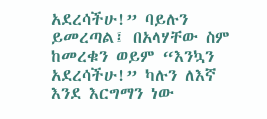አደረሳችሁ!” ባይሉን ይመረጣል፤ በአላሃቸው ስም ከመረቁን ወይም “እንኳን አደረሳችሁ!” ካሉን ለእኛ እንደ እርግማን ነው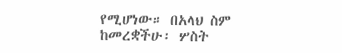የሚሆነው። በአላህ ስም ከመረቋችሁ፡ ሦስት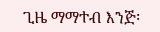ጊዜ ማማተብ እንጅ፡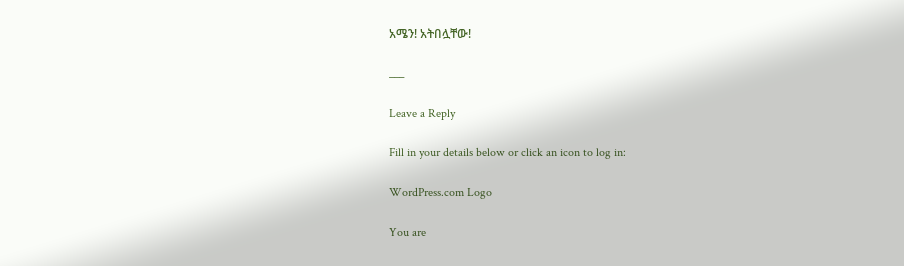አሜን! አትበሏቸው!

___

Leave a Reply

Fill in your details below or click an icon to log in:

WordPress.com Logo

You are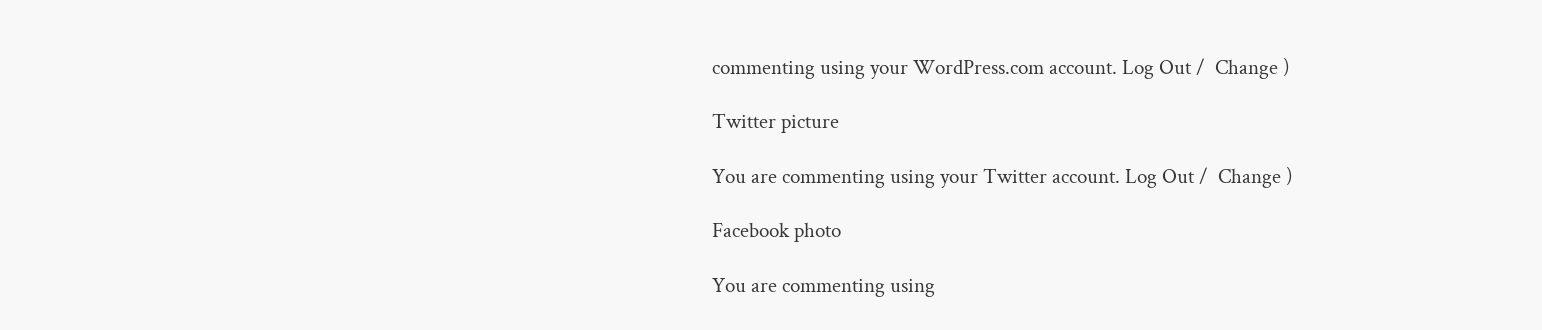commenting using your WordPress.com account. Log Out /  Change )

Twitter picture

You are commenting using your Twitter account. Log Out /  Change )

Facebook photo

You are commenting using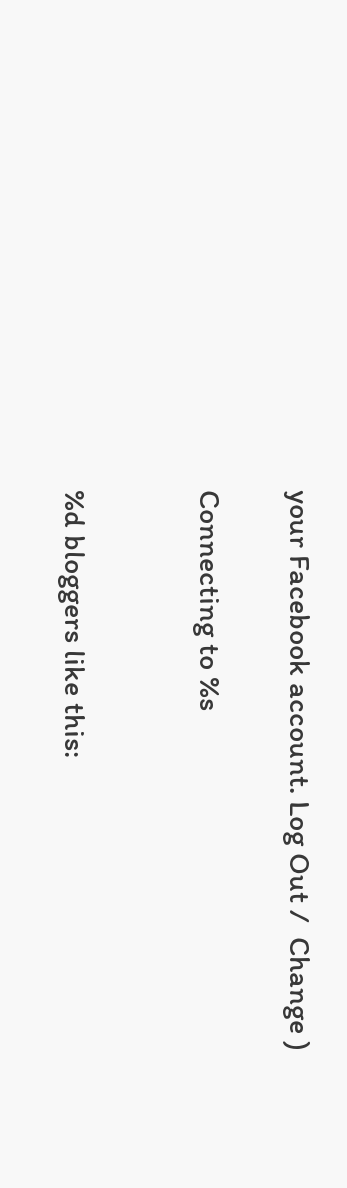your Facebook account. Log Out /  Change )

Connecting to %s


%d bloggers like this: